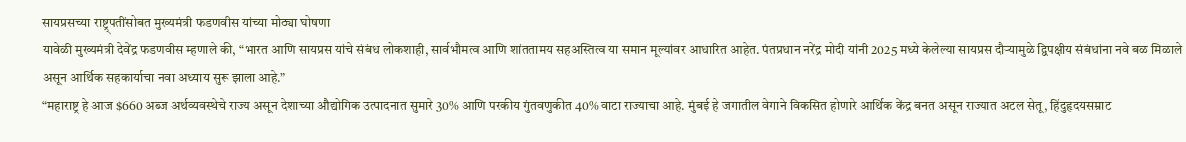सायप्रसच्या राष्ट्र्पतींसोबत मुख्यमंत्री फडणवीस यांच्या मोठ्या घोषणा
यावेळी मुख्यमंत्री देवेंद्र फडणवीस म्हणाले की, “भारत आणि सायप्रस यांचे संबंध लोकशाही, सार्वभौमत्व आणि शांततामय सहअस्तित्व या समान मूल्यांवर आधारित आहेत. पंतप्रधान नरेंद्र मोदी यांनी 2025 मध्ये केलेल्या सायप्रस दौऱ्यामुळे द्विपक्षीय संबंधांना नवे बळ मिळाले असून आर्थिक सहकार्याचा नवा अध्याय सुरू झाला आहे.”
“महाराष्ट्र हे आज $660 अब्ज अर्थव्यवस्थेचे राज्य असून देशाच्या औद्योगिक उत्पादनात सुमारे 30% आणि परकीय गुंतवणुकीत 40% वाटा राज्याचा आहे. मुंबई हे जगातील वेगाने विकसित होणारे आर्थिक केंद्र बनत असून राज्यात अटल सेतू, हिंदुहृदयसम्राट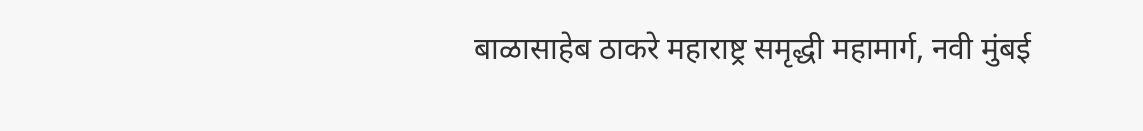बाळासाहेब ठाकरे महाराष्ट्र समृद्धी महामार्ग, नवी मुंबई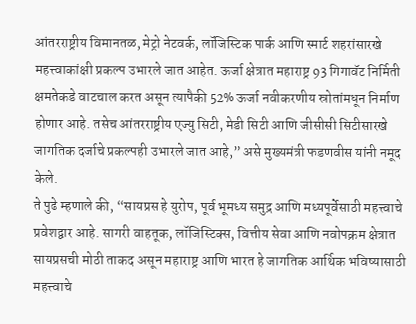आंतरराष्ट्रीय विमानतळ, मेट्रो नेटवर्क, लॉजिस्टिक पार्क आणि स्मार्ट शहरांसारखे महत्त्वाकांक्षी प्रकल्प उभारले जात आहेत. ऊर्जा क्षेत्रात महाराष्ट्र 93 गिगावॅट निर्मिती क्षमतेकडे वाटचाल करत असून त्यापैकी 52% ऊर्जा नवीकरणीय स्रोतांमधून निर्माण होणार आहे. तसेच आंतरराष्ट्रीय एज्यु सिटी, मेडी सिटी आणि जीसीसी सिटीसारखे जागतिक दर्जाचे प्रकल्पही उभारले जात आहे,” असे मुख्यमंत्री फडणवीस यांनी नमूद केले.
ते पुढे म्हणाले की, “सायप्रस हे युरोप, पूर्व भूमध्य समुद्र आणि मध्यपूर्वेसाठी महत्त्वाचे प्रवेशद्वार आहे. सागरी वाहतूक, लॉजिस्टिक्स, वित्तीय सेवा आणि नवोपक्रम क्षेत्रात सायप्रसची मोठी ताकद असून महाराष्ट्र आणि भारत हे जागतिक आर्थिक भविष्यासाठी महत्त्वाचे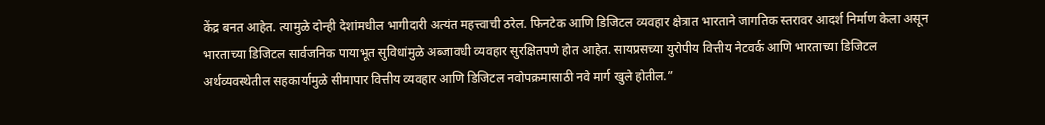केंद्र बनत आहेत. त्यामुळे दोन्ही देशांमधील भागीदारी अत्यंत महत्त्वाची ठरेल. फिनटेक आणि डिजिटल व्यवहार क्षेत्रात भारताने जागतिक स्तरावर आदर्श निर्माण केला असून भारताच्या डिजिटल सार्वजनिक पायाभूत सुविधांमुळे अब्जावधी व्यवहार सुरक्षितपणे होत आहेत. सायप्रसच्या युरोपीय वित्तीय नेटवर्क आणि भारताच्या डिजिटल अर्थव्यवस्थेतील सहकार्यामुळे सीमापार वित्तीय व्यवहार आणि डिजिटल नवोपक्रमासाठी नवे मार्ग खुले होतील.”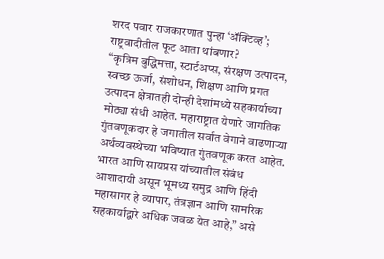शरद पवार राजकारणात पुन्हा ‘ॲक्टिव्ह’; राष्ट्रवादीतील फूट आता थांबणार?
“कृत्रिम बुद्धिमत्ता, स्टार्टअप्स, संरक्षण उत्पादन, स्वच्छ ऊर्जा, संशोधन, शिक्षण आणि प्रगत उत्पादन क्षेत्रातही दोन्ही देशांमध्ये सहकार्याच्या मोठ्या संधी आहेत. महाराष्ट्रात येणारे जागतिक गुंतवणूकदार हे जगातील सर्वात वेगाने वाढणाऱ्या अर्थव्यवस्थेच्या भविष्यात गुंतवणूक करत आहेत. भारत आणि सायप्रस यांच्यातील संबंध आशादायी असून भूमध्य समुद्र आणि हिंदी महासागर हे व्यापार, तंत्रज्ञान आणि सामरिक सहकार्याद्वारे अधिक जवळ येत आहे,” असे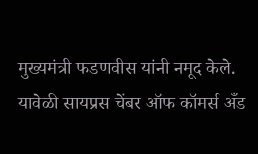मुख्यमंत्री फडणवीस यांनी नमूद केले.
यावेळी सायप्रस चेंबर ऑफ कॉमर्स अँड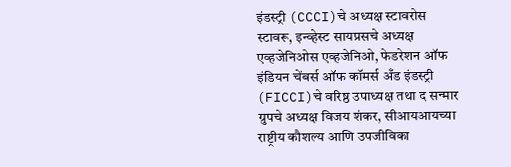इंडस्ट्री (CCCI)चे अध्यक्ष स्टावरोस स्टावरू, इन्व्हेस्ट सायप्रसचे अध्यक्ष एव्हजेनिओस एव्हजेनिओ, फेडरेशन ऑफ इंडियन चेंबर्स ऑफ कॉमर्स अँड इंडस्ट्री (FICCI)चे वरिष्ठ उपाध्यक्ष तथा द सन्मार ग्रुपचे अध्यक्ष विजय शंकर, सीआयआयच्या राष्ट्रीय कौशल्य आणि उपजीविका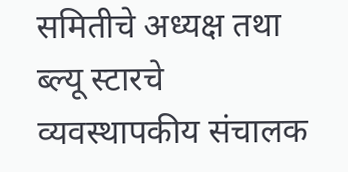समितीचे अध्यक्ष तथा ब्ल्यू स्टारचे व्यवस्थापकीय संचालक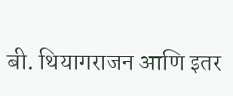बी. थियागराजन आणि इतर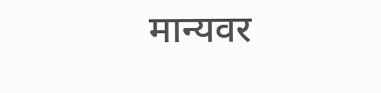मान्यवर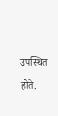उपस्थित होते.